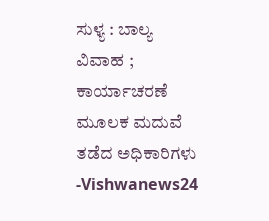ಸುಳ್ಯ : ಬಾಲ್ಯ ವಿವಾಹ ; ಕಾರ್ಯಾಚರಣೆ ಮೂಲಕ ಮದುವೆ ತಡೆದ ಅಧಿಕಾರಿಗಳು -Vishwanews24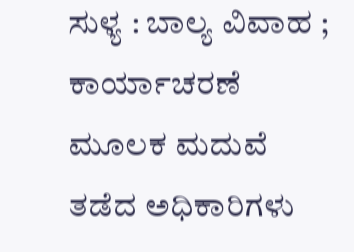ಸುಳ್ಯ : ಬಾಲ್ಯ ವಿವಾಹ ; ಕಾರ್ಯಾಚರಣೆ ಮೂಲಕ ಮದುವೆ ತಡೆದ ಅಧಿಕಾರಿಗಳು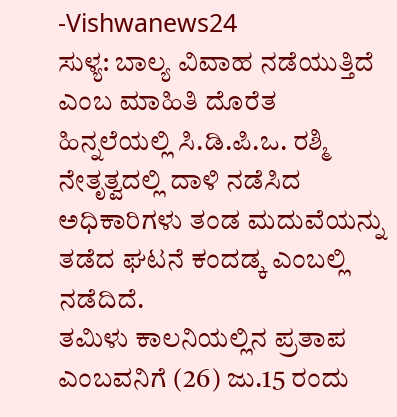-Vishwanews24
ಸುಳ್ಯ: ಬಾಲ್ಯ ವಿವಾಹ ನಡೆಯುತ್ತಿದೆ ಎಂಬ ಮಾಹಿತಿ ದೊರೆತ ಹಿನ್ನಲೆಯಲ್ಲಿ ಸಿ.ಡಿ.ಪಿ.ಒ. ರಶ್ಮಿ ನೇತೃತ್ವದಲ್ಲಿ ದಾಳಿ ನಡೆಸಿದ ಅಧಿಕಾರಿಗಳು ತಂಡ ಮದುವೆಯನ್ನು ತಡೆದ ಘಟನೆ ಕಂದಡ್ಕ ಎಂಬಲ್ಲಿ ನಡೆದಿದೆ.
ತಮಿಳು ಕಾಲನಿಯಲ್ಲಿನ ಪ್ರತಾಪ ಎಂಬವನಿಗೆ (26) ಜು.15 ರಂದು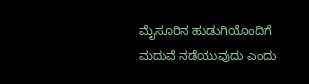ಮೈಸೂರಿನ ಹುಡುಗಿಯೊಂದಿಗೆ ಮದುವೆ ನಡೆಯುವುದು ಎಂದು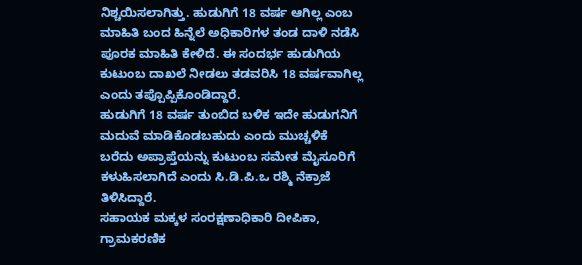ನಿಶ್ಚಯಿಸಲಾಗಿತ್ತು. ಹುಡುಗಿಗೆ 18 ವರ್ಷ ಆಗಿಲ್ಲ ಎಂಬ ಮಾಹಿತಿ ಬಂದ ಹಿನ್ನೆಲೆ ಅಧಿಕಾರಿಗಳ ತಂಡ ದಾಳಿ ನಡೆಸಿ ಪೂರಕ ಮಾಹಿತಿ ಕೇಳಿದೆ. ಈ ಸಂದರ್ಭ ಹುಡುಗಿಯ ಕುಟುಂಬ ದಾಖಲೆ ನೀಡಲು ತಡವರಿಸಿ 18 ವರ್ಷವಾಗಿಲ್ಲ ಎಂದು ತಪ್ಪೊಪ್ಪಿಕೊಂಡಿದ್ದಾರೆ.
ಹುಡುಗಿಗೆ 18 ವರ್ಷ ತುಂಬಿದ ಬಳಿಕ ಇದೇ ಹುಡುಗನಿಗೆ ಮದುವೆ ಮಾಡಿಕೊಡಬಹುದು ಎಂದು ಮುಚ್ಚಳಿಕೆ ಬರೆದು ಅಪ್ರಾಪ್ತೆಯನ್ನು ಕುಟುಂಬ ಸಮೇತ ಮೈಸೂರಿಗೆ ಕಳುಹಿಸಲಾಗಿದೆ ಎಂದು ಸಿ.ಡಿ.ಪಿ.ಒ ರಶ್ಮಿ ನೆಕ್ರಾಜೆ ತಿಳಿಸಿದ್ದಾರೆ.
ಸಹಾಯಕ ಮಕ್ಕಳ ಸಂರಕ್ಷಣಾಧಿಕಾರಿ ದೀಪಿಕಾ, ಗ್ರಾಮಕರಣಿಕ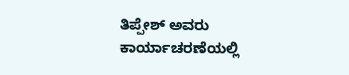ತಿಪ್ಪೇಶ್ ಅವರು ಕಾರ್ಯಾಚರಣೆಯಲ್ಲಿ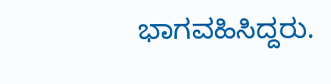ಭಾಗವಹಿಸಿದ್ದರು.